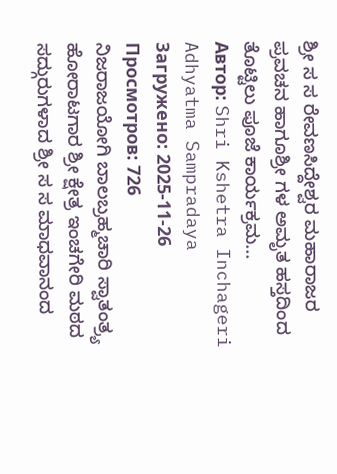ಶ್ರೀ ಸ ಸ ರೇವಣಸಿದ್ದೇಶ್ವರ ಮಹಾರಾಜರ ಪ್ರವಚನ ಹಾಗೂಶ್ರೀ ಗಳ ಅಮೃತ ಹಸ್ತದಿಂದ ತೊಟ್ಟಿಲು ಪೂಜೆ ಕಾರ್ಯಕ್ರಮ...
Автор: Shri Kshetra Inchageri Adhyatma Sampradaya
Загружено: 2025-11-26
Просмотров: 726
ನಿಜರಾಜಯೋಗಿ ಬಾಲಬ್ರಹ್ಮಚಾರಿ ಸ್ವಾತಂತ್ರ್ಯ ಹೋರಾಟಗಾರ ಶ್ರೀ ಕ್ಷೇತ್ರ ಇಂಚಗೇರಿ ಮಠದ ಸದ್ಗುರುಗಳಾದ ಶ್ರೀ ಸ ಸ ಮಾಧವಾನಂದ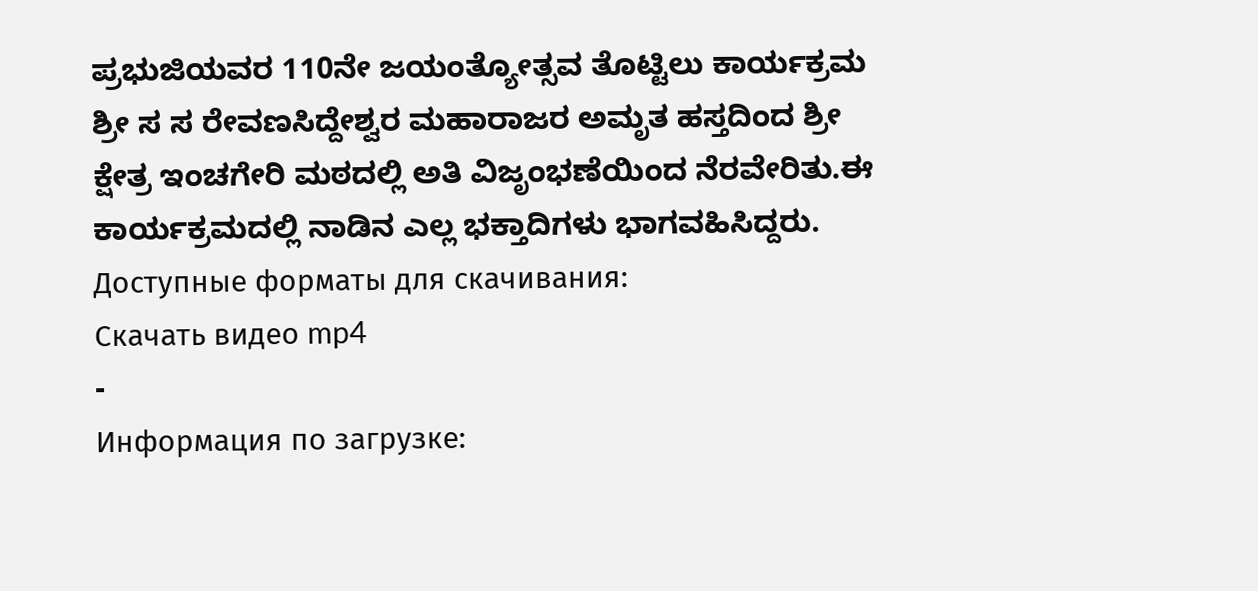ಪ್ರಭುಜಿಯವರ 110ನೇ ಜಯಂತ್ಯೋತ್ಸವ ತೊಟ್ಟಿಲು ಕಾರ್ಯಕ್ರಮ ಶ್ರೀ ಸ ಸ ರೇವಣಸಿದ್ದೇಶ್ವರ ಮಹಾರಾಜರ ಅಮೃತ ಹಸ್ತದಿಂದ ಶ್ರೀ ಕ್ಷೇತ್ರ ಇಂಚಗೇರಿ ಮಠದಲ್ಲಿ ಅತಿ ವಿಜೃಂಭಣೆಯಿಂದ ನೆರವೇರಿತು.ಈ ಕಾರ್ಯಕ್ರಮದಲ್ಲಿ ನಾಡಿನ ಎಲ್ಲ ಭಕ್ತಾದಿಗಳು ಭಾಗವಹಿಸಿದ್ದರು.
Доступные форматы для скачивания:
Скачать видео mp4
-
Информация по загрузке: